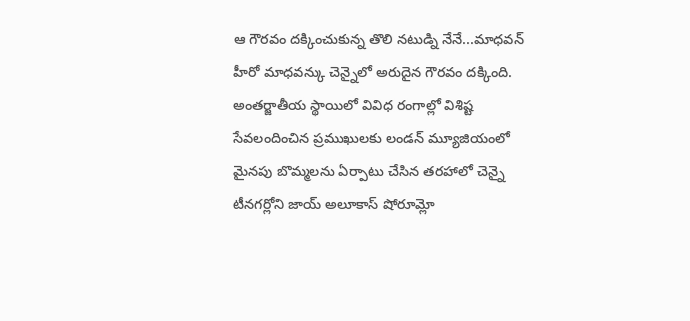ఆ గౌరవం దక్కించుకున్న తొలి నటుడ్ని నేనే...మాధవన్
హీరో మాధవన్కు చెన్నైలో అరుదైన గౌరవం దక్కింది. అంతర్జాతీయ స్థాయిలో వివిధ రంగాల్లో విశిష్ట సేవలందించిన ప్రముఖులకు లండన్ మ్యూజియంలో మైనపు బొమ్మలను ఏర్పాటు చేసిన తరహాలో చెన్నై టీనగర్లోని జాయ్ అలూకాస్ షోరూమ్లో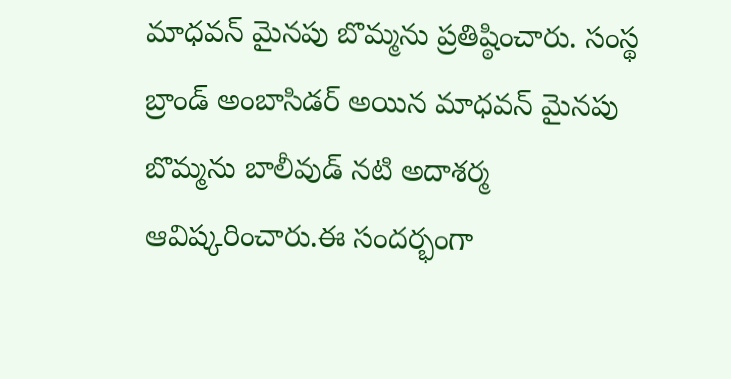మాధవన్ మైనపు బొమ్మను ప్రతిష్ఠించారు. సంస్థ బ్రాండ్ అంబాసిడర్ అయిన మాధవన్ మైనపు బొమ్మను బాలీవుడ్ నటి అదాశర్మ ఆవిష్కరించారు.ఈ సందర్భంగా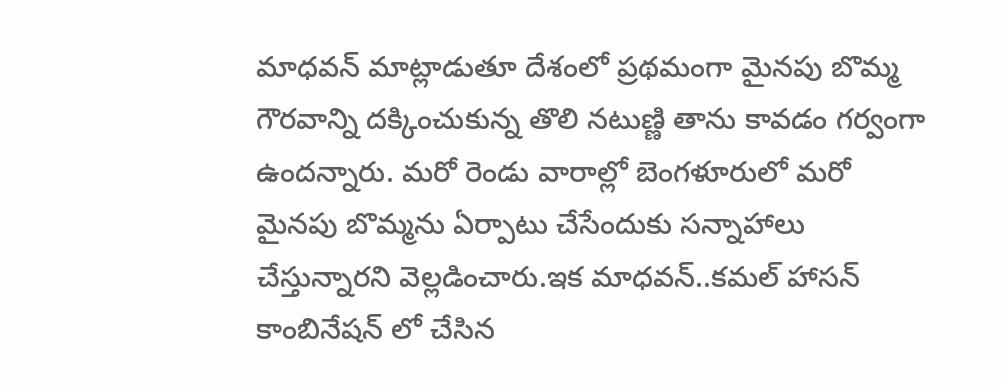మాధవన్ మాట్లాడుతూ దేశంలో ప్రథమంగా మైనపు బొమ్మ గౌరవాన్ని దక్కించుకున్న తొలి నటుణ్ణి తాను కావడం గర్వంగా ఉందన్నారు. మరో రెండు వారాల్లో బెంగళూరులో మరో మైనపు బొమ్మను ఏర్పాటు చేసేందుకు సన్నాహాలు చేస్తున్నారని వెల్లడించారు.ఇక మాధవన్..కమల్ హాసన్ కాంబినేషన్ లో చేసిన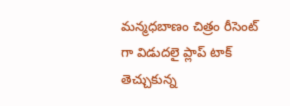మన్మధబాణం చిత్రం రీసెంట్ గా విడుదలై ప్లాప్ టాక్ తెచ్చుకున్న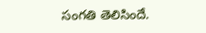సంగతి తెలిసిందే.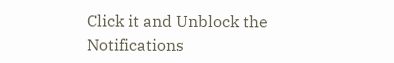Click it and Unblock the Notifications